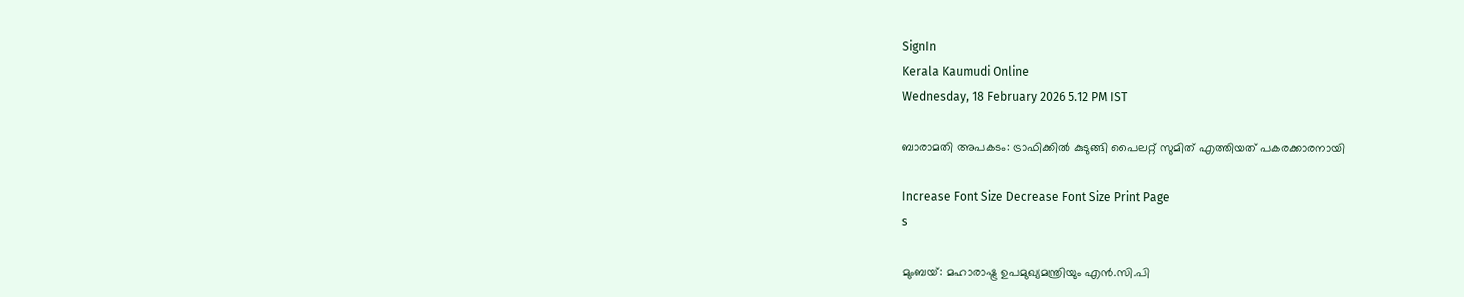SignIn
Kerala Kaumudi Online
Wednesday, 18 February 2026 5.12 PM IST

ബാരാമതി അപകടം: ട്രാഫിക്കിൽ കുടുങ്ങി പൈലറ്റ് സുമിത് എത്തിയത് പകരക്കാരനായി

Increase Font Size Decrease Font Size Print Page
s

മുംബയ്: മഹാരാഷ്ട്ര ഉപമുഖ്യമന്ത്രിയും എൻ.സി.പി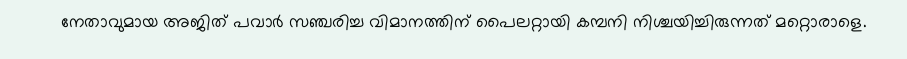നേതാവുമായ അജിത് പവാർ സഞ്ചരിച്ച വിമാനത്തിന് പൈലറ്റായി കമ്പനി നിശ്ചയിച്ചിരുന്നത് മറ്റൊരാളെ.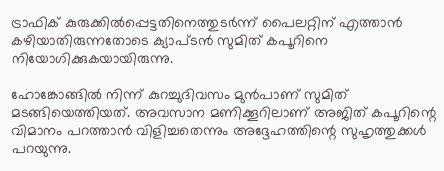ട്രാഫിക് കുരുക്കിൽപ്പെട്ടതിനെത്തുടർന്ന് പൈലറ്റിന് എത്താൻ കഴിയാതിരുന്നതോടെ ക്യാപ്ടൻ സുമിത് കപൂറിനെ നിയോഗിക്കുകയായിരുന്നു.

ഹോങ്കോങ്ങിൽ നിന്ന് കുറച്ചുദിവസം മുൻപാണ് സുമിത് മടങ്ങിയെത്തിയത്. അവസാന മണിക്കൂറിലാണ് അജിത് കപൂറിന്റെ വിമാനം പറത്താൻ വിളിച്ചതെന്നും അദ്ദേഹത്തിന്റെ സുഹൃത്തുക്കൾ പറയുന്നു.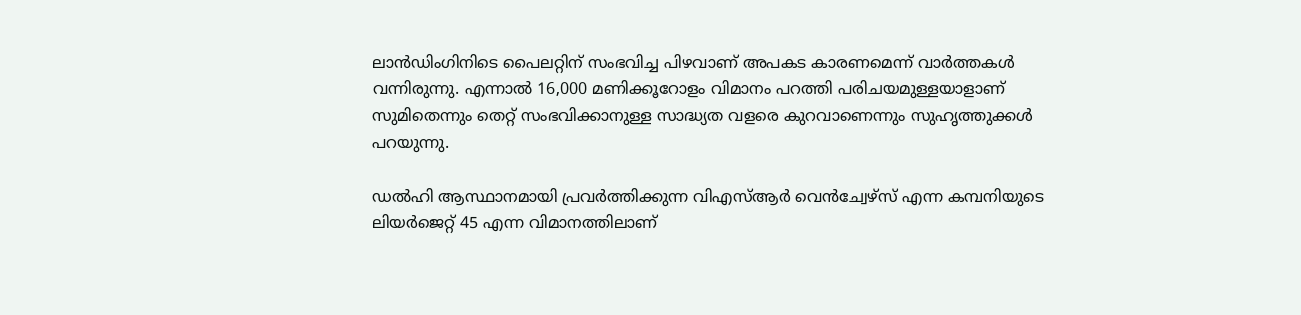ലാൻഡിംഗിനിടെ പൈലറ്റിന് സംഭവിച്ച പിഴവാണ് അപകട കാരണമെന്ന് വാർത്തകൾ വന്നിരുന്നു. എന്നാൽ 16,000 മണിക്കൂറോളം വിമാനം പറത്തി പരിചയമുള്ളയാളാണ് സുമിതെന്നും തെറ്റ് സംഭവിക്കാനുള്ള സാദ്ധ്യത വളരെ കുറവാണെന്നും സുഹൃത്തുക്കൾ പറയുന്നു.

ഡൽഹി ആസ്ഥാനമായി പ്രവർത്തിക്കുന്ന വിഎസ്ആർ വെൻച്വേഴ്സ് എന്ന കമ്പനിയുടെ ലിയർജെറ്റ് 45 എന്ന വിമാനത്തിലാണ്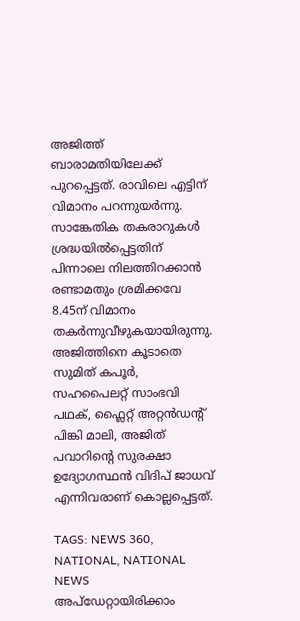അജിത്ത് ബാരാമതിയിലേക്ക് പുറപ്പെട്ടത്. രാവിലെ എട്ടിന് വിമാനം പറന്നുയർന്നു. സാങ്കേതിക തകരാറുകൾ ശ്രദ്ധയിൽപ്പെട്ടതിന് പിന്നാലെ നിലത്തിറക്കാൻ രണ്ടാമതും ശ്രമിക്കവേ 8.45ന് വിമാനം തകർന്നുവീഴുകയായിരുന്നു. അജിത്തിനെ കൂടാതെ സുമിത് കപൂർ, സഹപൈലറ്റ് സാംഭവി പഥക്, ഫ്ലൈറ്റ് അറ്റൻഡന്റ് പിങ്കി മാലി, അജിത് പവാറിന്റെ സുരക്ഷാ ഉദ്യോഗസ്ഥൻ വിദിപ് ജാധവ് എന്നിവരാണ് കൊല്ലപ്പെട്ടത്.

TAGS: NEWS 360, NATIONAL, NATIONAL NEWS
അപ്ഡേറ്റായിരിക്കാം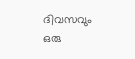ദിവസവും
ഒരു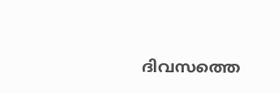ദിവസത്തെ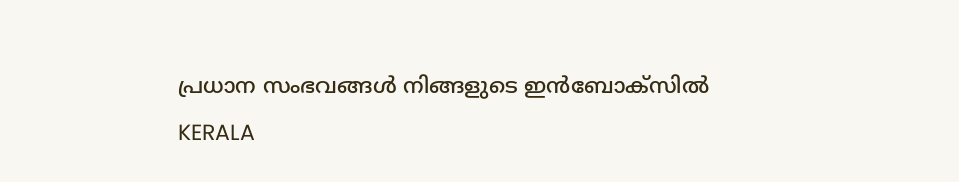പ്രധാന സംഭവങ്ങൾ നിങ്ങളുടെ ഇൻബോക്സിൽ
KERALA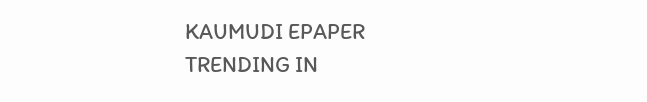KAUMUDI EPAPER
TRENDING IN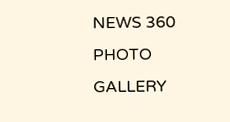NEWS 360
PHOTO GALLERY